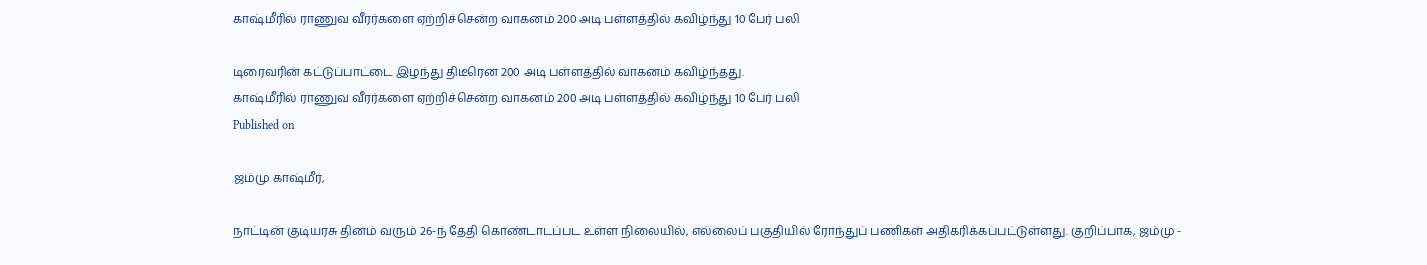காஷ்மீரில் ராணுவ வீரர்களை ஏற்றிச்சென்ற வாகனம் 200 அடி பள்ளத்தில் கவிழ்ந்து 10 பேர் பலி

டிரைவரின் கட்டுப்பாட்டை இழந்து திடீரென 200 அடி பள்ளத்தில் வாகனம் கவிழ்ந்தது.
காஷ்மீரில் ராணுவ வீரர்களை ஏற்றிச்சென்ற வாகனம் 200 அடி பள்ளத்தில் கவிழ்ந்து 10 பேர் பலி
Published on

ஜம்மு காஷ்மீர்,

நாட்டின் குடியரசு தினம் வரும் 26-ந் தேதி கொண்டாடப்பட உள்ள நிலையில், எல்லைப் பகுதியில் ரோந்துப் பணிகள் அதிகரிக்கப்பட்டுள்ளது. குறிப்பாக, ஜம்மு -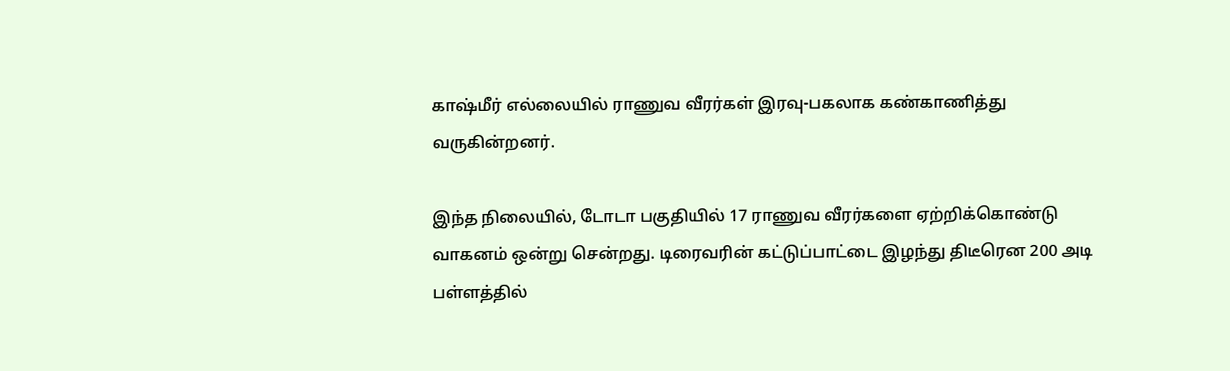காஷ்மீர் எல்லையில் ராணுவ வீரர்கள் இரவு-பகலாக கண்காணித்து வருகின்றனர்.

இந்த நிலையில், டோடா பகுதியில் 17 ராணுவ வீரர்களை ஏற்றிக்கொண்டு வாகனம் ஒன்று சென்றது. டிரைவரின் கட்டுப்பாட்டை இழந்து திடீரென 200 அடி பள்ளத்தில்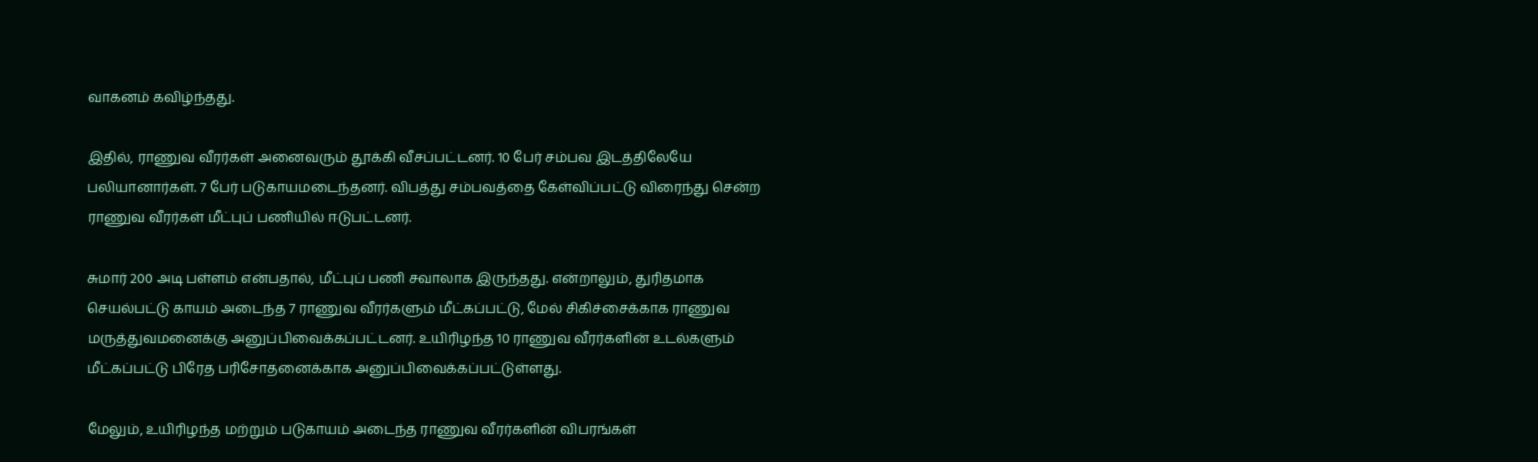வாகனம் கவிழ்ந்தது.

இதில், ராணுவ வீரர்கள் அனைவரும் தூக்கி வீசப்பட்டனர். 10 பேர் சம்பவ இடத்திலேயே பலியானார்கள். 7 பேர் படுகாயமடைந்தனர். விபத்து சம்பவத்தை கேள்விப்பட்டு விரைந்து சென்ற ராணுவ வீரர்கள் மீட்புப் பணியில் ஈடுபட்டனர்.

சுமார் 200 அடி பள்ளம் என்பதால், மீட்புப் பணி சவாலாக இருந்தது. என்றாலும், துரிதமாக செயல்பட்டு காயம் அடைந்த 7 ராணுவ வீரர்களும் மீட்கப்பட்டு, மேல் சிகிச்சைக்காக ராணுவ மருத்துவமனைக்கு அனுப்பிவைக்கப்பட்டனர். உயிரிழந்த 10 ராணுவ வீரர்களின் உடல்களும் மீட்கப்பட்டு பிரேத பரிசோதனைக்காக அனுப்பிவைக்கப்பட்டுள்ளது.

மேலும், உயிரிழந்த மற்றும் படுகாயம் அடைந்த ராணுவ வீரர்களின் விபரங்கள்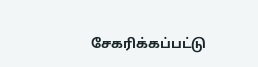சேகரிக்கப்பட்டு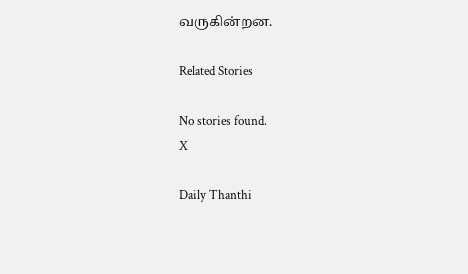வருகின்றன.

Related Stories

No stories found.
X

Daily Thanthi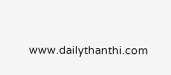www.dailythanthi.com